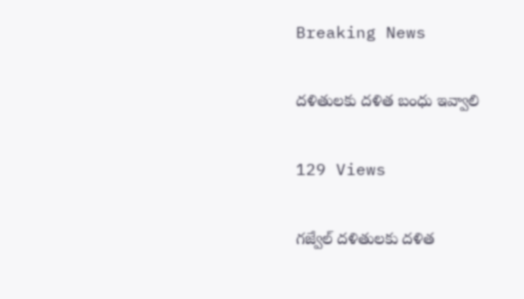Breaking News

దళితులకు దళిత బంధు ఇవ్వాలి

129 Views

గజ్వేల్ దళితులకు దళిత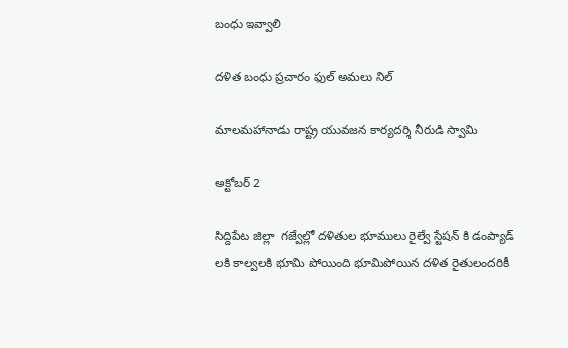బంధు ఇవ్వాలి

దళిత బంధు ప్రచారం ఫుల్ అమలు నిల్

మాలమహానాడు రాష్ట్ర యువజన కార్యదర్శి నీరుడి స్వామి

అక్టోబర్ 2

సిద్దిపేట జిల్లా  గజ్వేల్లో దళితుల భూములు రైల్వే స్టేషన్ కి డంప్యాడ్ లకి కాల్వలకి భూమి పోయింది భూమిపోయిన దళిత రైతులందరికీ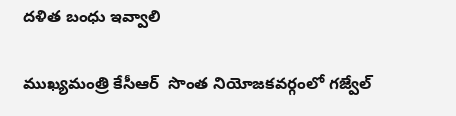దళిత బంధు ఇవ్వాలి

ముఖ్యమంత్రి కేసీఆర్  సొంత నియోజకవర్గంలో గజ్వేల్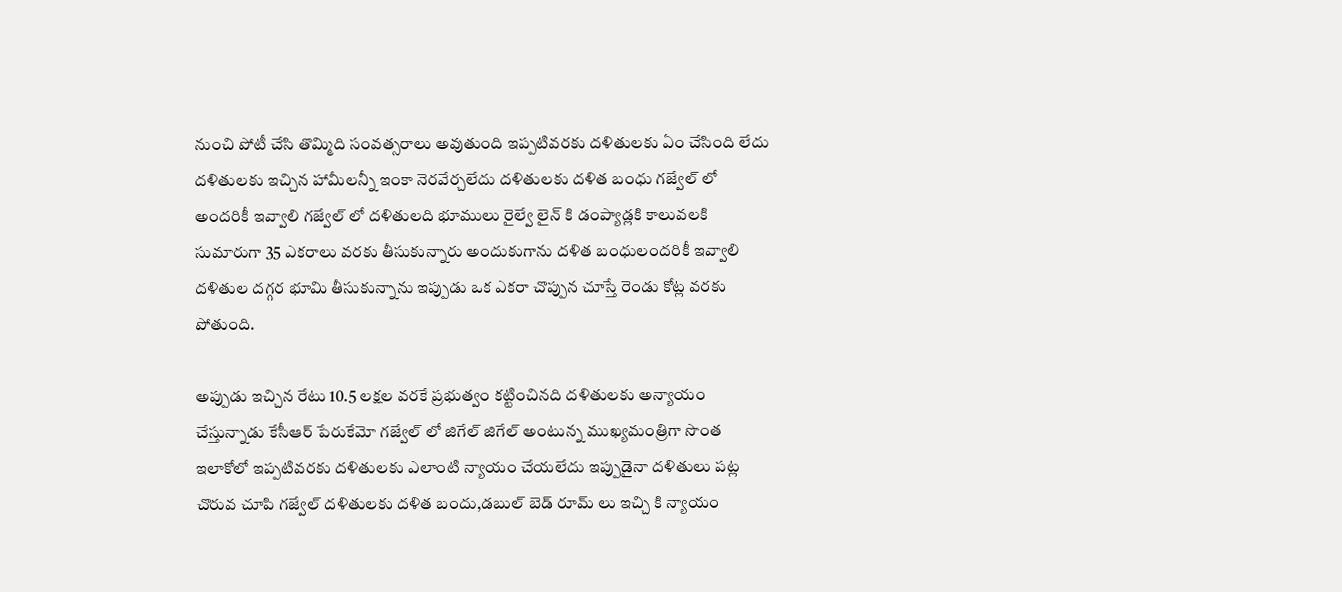నుంచి పోటీ చేసి తొమ్మిది సంవత్సరాలు అవుతుంది ఇప్పటివరకు దళితులకు ఏం చేసింది లేదు దళితులకు ఇచ్చిన హామీలన్నీ ఇంకా నెరవేర్చలేదు దళితులకు దళిత బంధు గజ్వేల్ లో అందరికీ ఇవ్వాలి గజ్వేల్ లో దళితులది భూములు రైల్వే లైన్ కి డంప్యాడ్లకి కాలువలకి సుమారుగా 35 ఎకరాలు వరకు తీసుకున్నారు అందుకుగాను దళిత బంధులందరికీ ఇవ్వాలి దళితుల దగ్గర భూమి తీసుకున్నాను ఇప్పుడు ఒక ఎకరా చొప్పున చూస్తే రెండు కోట్ల వరకు పోతుంది.

అప్పుడు ఇచ్చిన రేటు 10.5 లక్షల వరకే ప్రభుత్వం కట్టించినది దళితులకు అన్యాయం చేస్తున్నాడు కేసీఆర్ పేరుకేమో గజ్వేల్ లో జిగేల్ జిగేల్ అంటున్న ముఖ్యమంత్రిగా సొంత ఇలాకోలో ఇప్పటివరకు దళితులకు ఎలాంటి న్యాయం చేయలేదు ఇప్పుడైనా దళితులు పట్ల చొరువ చూపి గజ్వేల్ దళితులకు దళిత బందు,డబుల్ బెడ్ రూమ్ లు ఇచ్చి కి న్యాయం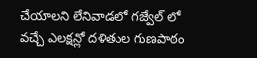చేయాలని లేనివాడలో గజ్వేల్ లో వచ్చే ఎలక్షన్లో దళితుల గుణపాఠం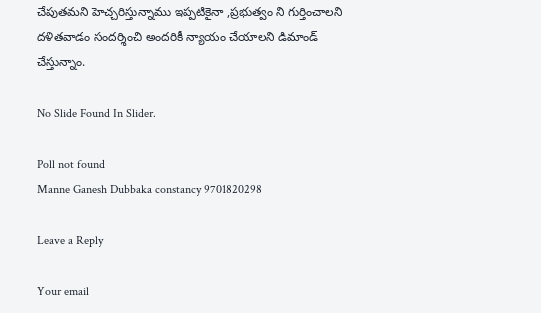చేపుతమని హెచ్చరిస్తున్నాము ఇప్పటికైనా ,ప్రభుత్వం ని గుర్తించాలని దళితవాడం సందర్శించి అందరికీ న్యాయం చేయాలని డిమాండ్ చేస్తున్నాం.

No Slide Found In Slider.

Poll not found
Manne Ganesh Dubbaka constancy 9701820298

Leave a Reply

Your email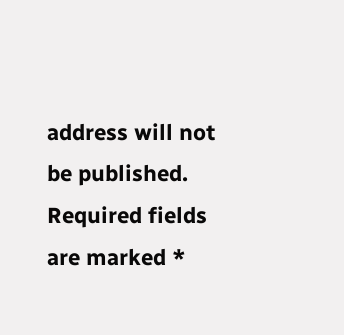address will not be published. Required fields are marked *